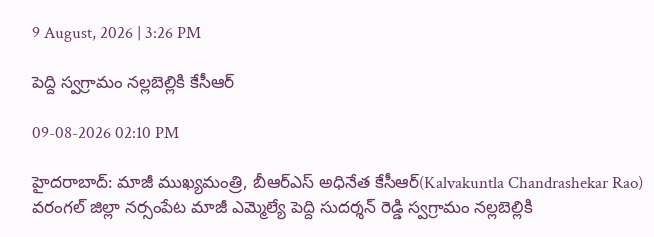9 August, 2026 | 3:26 PM

పెద్ది స్వగ్రామం నల్లబెల్లికి కేసీఆర్

09-08-2026 02:10 PM

హైదరాబాద్: మాజీ ముఖ్యమంత్రి, బీఆర్ఎస్ అధినేత కేసీఆర్(Kalvakuntla Chandrashekar Rao) వరంగల్ జిల్లా నర్సంపేట మాజీ ఎమ్మెల్యే పెద్ది సుదర్శన్ రెడ్డి స్వగ్రామం నల్లబెల్లికి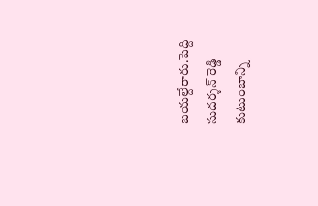బయల్దేరారు.పెద్ది సుదర్శన్ రెడ్డి కుటుంబాన్ని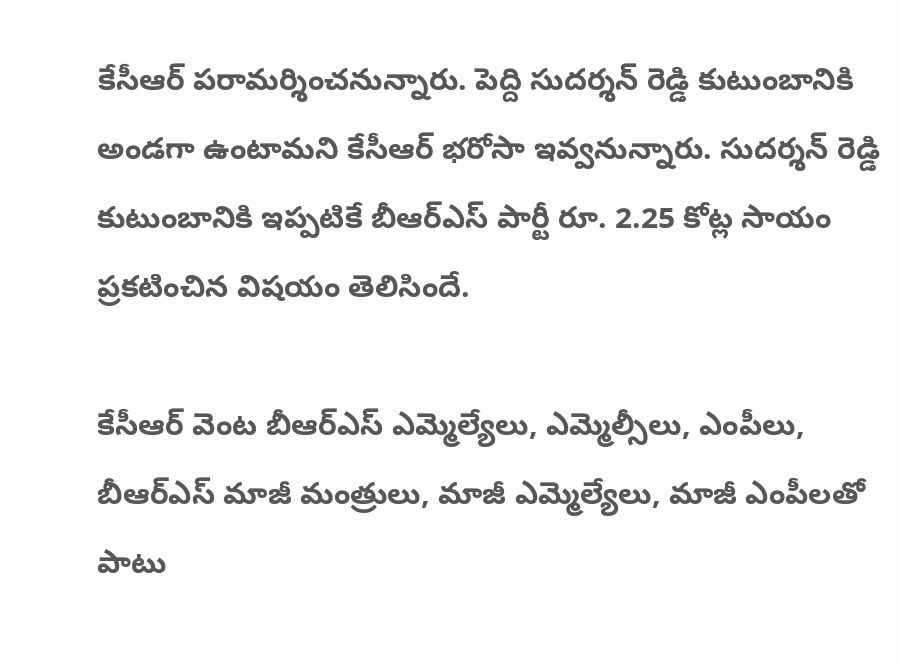కేసీఆర్ పరామర్శించనున్నారు. పెద్ది సుదర్శన్ రెడ్డి కుటుంబానికి అండగా ఉంటామని కేసీఆర్ భరోసా ఇవ్వనున్నారు. సుదర్శన్ రెడ్డి కుటుంబానికి ఇప్పటికే బీఆర్ఎస్ పార్టీ రూ. 2.25 కోట్ల సాయం ప్రకటించిన విషయం తెలిసిందే.

కేసీఆర్ వెంట బీఆర్ఎస్ ఎమ్మెల్యేలు, ఎమ్మెల్సీలు, ఎంపీలు, బీఆర్ఎస్ మాజీ మంత్రులు, మాజీ ఎమ్మెల్యేలు, మాజీ ఎంపీలతో పాటు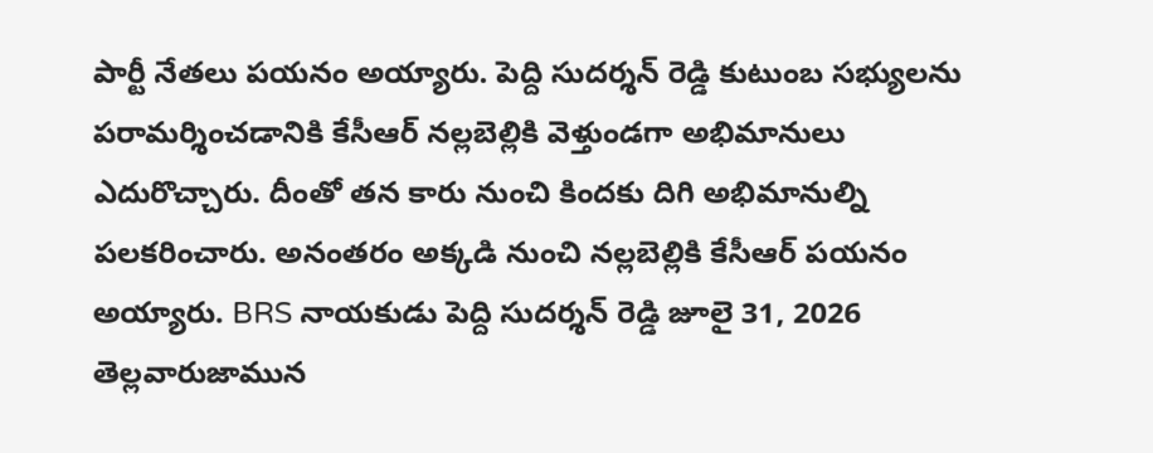పార్టీ నేతలు పయనం అయ్యారు. పెద్ది సుదర్శన్ రెడ్డి కుటుంబ సభ్యులను పరామర్శించడానికి కేసీఆర్ నల్లబెల్లికి వెళ్తుండగా అభిమానులు ఎదురొచ్చారు. దీంతో తన కారు నుంచి కిందకు దిగి అభిమానుల్ని పలకరించారు. అనంతరం అక్కడి నుంచి నల్లబెల్లికి కేసీఆర్ పయనం అయ్యారు. BRS నాయకుడు పెద్ది సుదర్శన్ రెడ్డి జూలై 31, 2026 తెల్లవారుజామున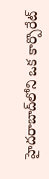హైదరాబాద్‌లోని ఒక కార్పొరేట్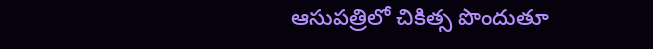ఆసుపత్రిలో చికిత్స పొందుతూ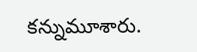కన్నుమూశారు.